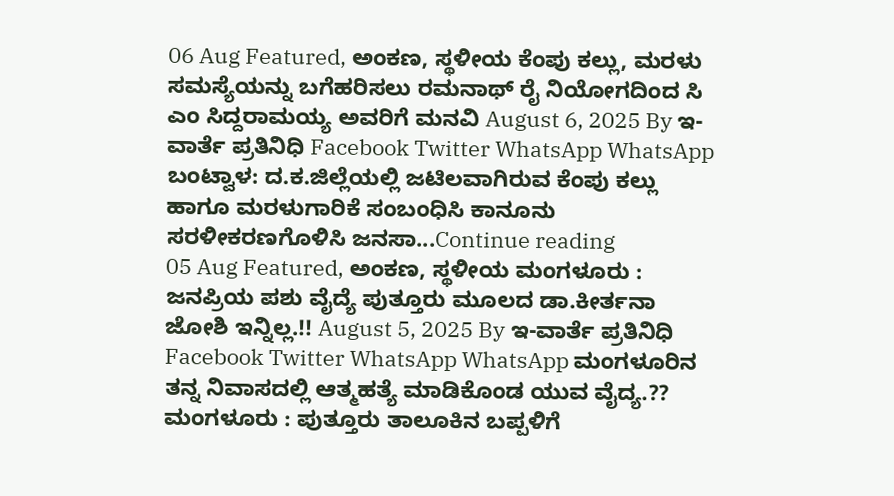06 Aug Featured, ಅಂಕಣ, ಸ್ಥಳೀಯ ಕೆಂಪು ಕಲ್ಲು, ಮರಳು ಸಮಸ್ಯೆಯನ್ನು ಬಗೆಹರಿಸಲು ರಮನಾಥ್ ರೈ ನಿಯೋಗದಿಂದ ಸಿ ಎಂ ಸಿದ್ದರಾಮಯ್ಯ ಅವರಿಗೆ ಮನವಿ August 6, 2025 By ಇ-ವಾರ್ತೆ ಪ್ರತಿನಿಧಿ Facebook Twitter WhatsApp WhatsApp ಬಂಟ್ವಾಳ: ದ.ಕ.ಜಿಲ್ಲೆಯಲ್ಲಿ ಜಟಿಲವಾಗಿರುವ ಕೆಂಪು ಕಲ್ಲು ಹಾಗೂ ಮರಳುಗಾರಿಕೆ ಸಂಬಂಧಿಸಿ ಕಾನೂನು ಸರಳೀಕರಣಗೊಳಿಸಿ ಜನಸಾ...Continue reading
05 Aug Featured, ಅಂಕಣ, ಸ್ಥಳೀಯ ಮಂಗಳೂರು : ಜನಪ್ರಿಯ ಪಶು ವೈದ್ಯೆ ಪುತ್ತೂರು ಮೂಲದ ಡಾ.ಕೀರ್ತನಾ ಜೋಶಿ ಇನ್ನಿಲ್ಲ.!! August 5, 2025 By ಇ-ವಾರ್ತೆ ಪ್ರತಿನಿಧಿ Facebook Twitter WhatsApp WhatsApp ಮಂಗಳೂರಿನ ತನ್ನ ನಿವಾಸದಲ್ಲಿ ಆತ್ಮಹತ್ಯೆ ಮಾಡಿಕೊಂಡ ಯುವ ವೈದ್ಯ.?? ಮಂಗಳೂರು : ಪುತ್ತೂರು ತಾಲೂಕಿನ ಬಪ್ಪಳಿಗೆ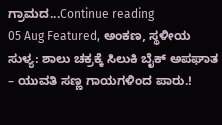ಗ್ರಾಮದ...Continue reading
05 Aug Featured, ಅಂಕಣ, ಸ್ಥಳೀಯ ಸುಳ್ಯ: ಶಾಲು ಚಕ್ರಕ್ಕೆ ಸಿಲುಕಿ ಬೈಕ್ ಅಪಘಾತ – ಯುವತಿ ಸಣ್ಣ ಗಾಯಗಳಿಂದ ಪಾರು.!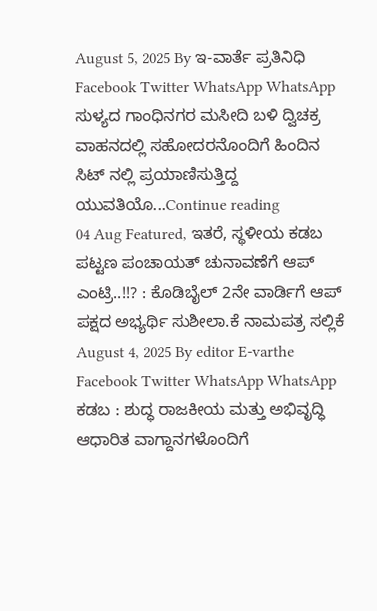August 5, 2025 By ಇ-ವಾರ್ತೆ ಪ್ರತಿನಿಧಿ Facebook Twitter WhatsApp WhatsApp ಸುಳ್ಯದ ಗಾಂಧಿನಗರ ಮಸೀದಿ ಬಳಿ ದ್ವಿಚಕ್ರ ವಾಹನದಲ್ಲಿ ಸಹೋದರನೊಂದಿಗೆ ಹಿಂದಿನ ಸಿಟ್ ನಲ್ಲಿ ಪ್ರಯಾಣಿಸುತ್ತಿದ್ದ ಯುವತಿಯೊ...Continue reading
04 Aug Featured, ಇತರೆ, ಸ್ಥಳೀಯ ಕಡಬ ಪಟ್ಟಣ ಪಂಚಾಯತ್ ಚುನಾವಣೆಗೆ ಆಪ್ ಎಂಟ್ರಿ..!!? : ಕೊಡಿಬೈಲ್ 2ನೇ ವಾರ್ಡಿಗೆ ಆಪ್ ಪಕ್ಷದ ಅಭ್ಯರ್ಥಿ ಸುಶೀಲಾ.ಕೆ ನಾಮಪತ್ರ ಸಲ್ಲಿಕೆ August 4, 2025 By editor E-varthe Facebook Twitter WhatsApp WhatsApp ಕಡಬ : ಶುದ್ಧ ರಾಜಕೀಯ ಮತ್ತು ಅಭಿವೃದ್ಧಿ ಆಧಾರಿತ ವಾಗ್ದಾನಗಳೊಂದಿಗೆ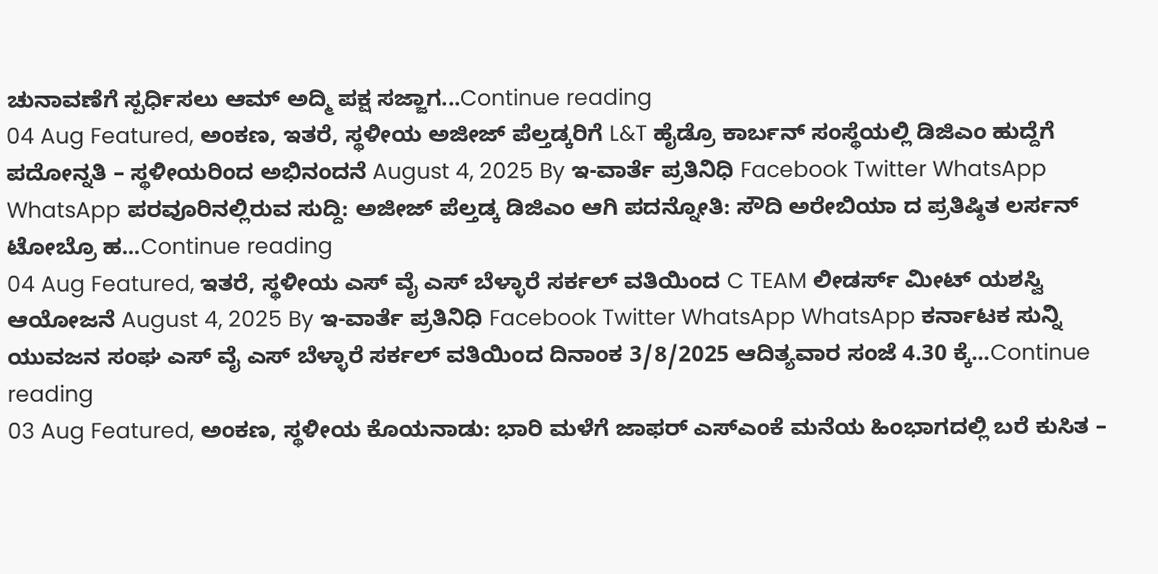ಚುನಾವಣೆಗೆ ಸ್ಪರ್ಧಿಸಲು ಆಮ್ ಅದ್ಮಿ ಪಕ್ಷ ಸಜ್ಜಾಗ...Continue reading
04 Aug Featured, ಅಂಕಣ, ಇತರೆ, ಸ್ಥಳೀಯ ಅಜೀಜ್ ಪೆಲ್ತಡ್ಕರಿಗೆ L&T ಹೈಡ್ರೊ ಕಾರ್ಬನ್ ಸಂಸ್ಥೆಯಲ್ಲಿ ಡಿಜಿಎಂ ಹುದ್ದೆಗೆ ಪದೋನ್ನತಿ – ಸ್ಥಳೀಯರಿಂದ ಅಭಿನಂದನೆ August 4, 2025 By ಇ-ವಾರ್ತೆ ಪ್ರತಿನಿಧಿ Facebook Twitter WhatsApp WhatsApp ಪರವೂರಿನಲ್ಲಿರುವ ಸುದ್ದಿ: ಅಜೀಜ್ ಪೆಲ್ತಡ್ಕ ಡಿಜಿಎಂ ಆಗಿ ಪದನ್ನೋತಿ: ಸೌದಿ ಅರೇಬಿಯಾ ದ ಪ್ರತಿಷ್ಠಿತ ಲರ್ಸನ್ ಟೋಬ್ರೊ ಹ...Continue reading
04 Aug Featured, ಇತರೆ, ಸ್ಥಳೀಯ ಎಸ್ ವೈ ಎಸ್ ಬೆಳ್ಳಾರೆ ಸರ್ಕಲ್ ವತಿಯಿಂದ C TEAM ಲೀಡರ್ಸ್ ಮೀಟ್ ಯಶಸ್ವಿ ಆಯೋಜನೆ August 4, 2025 By ಇ-ವಾರ್ತೆ ಪ್ರತಿನಿಧಿ Facebook Twitter WhatsApp WhatsApp ಕರ್ನಾಟಕ ಸುನ್ನಿ ಯುವಜನ ಸಂಘ ಎಸ್ ವೈ ಎಸ್ ಬೆಳ್ಳಾರೆ ಸರ್ಕಲ್ ವತಿಯಿಂದ ದಿನಾಂಕ 3/8/2025 ಆದಿತ್ಯವಾರ ಸಂಜೆ 4.30 ಕ್ಕೆ...Continue reading
03 Aug Featured, ಅಂಕಣ, ಸ್ಥಳೀಯ ಕೊಯನಾಡು: ಭಾರಿ ಮಳೆಗೆ ಜಾಫರ್ ಎಸ್ಎಂಕೆ ಮನೆಯ ಹಿಂಭಾಗದಲ್ಲಿ ಬರೆ ಕುಸಿತ –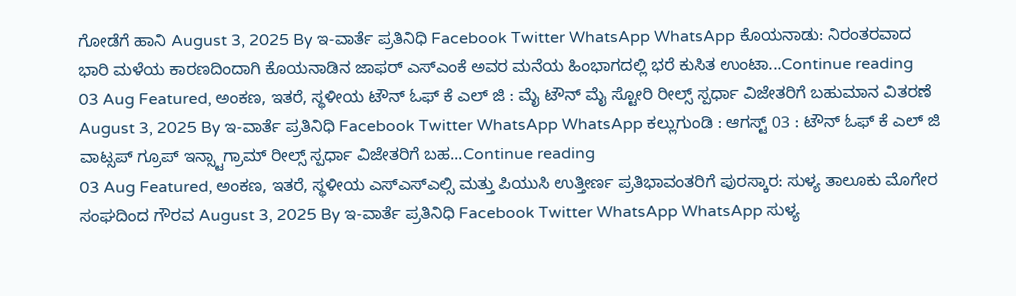ಗೋಡೆಗೆ ಹಾನಿ August 3, 2025 By ಇ-ವಾರ್ತೆ ಪ್ರತಿನಿಧಿ Facebook Twitter WhatsApp WhatsApp ಕೊಯನಾಡು: ನಿರಂತರವಾದ ಭಾರಿ ಮಳೆಯ ಕಾರಣದಿಂದಾಗಿ ಕೊಯನಾಡಿನ ಜಾಫರ್ ಎಸ್ಎಂಕೆ ಅವರ ಮನೆಯ ಹಿಂಭಾಗದಲ್ಲಿ ಭರೆ ಕುಸಿತ ಉಂಟಾ...Continue reading
03 Aug Featured, ಅಂಕಣ, ಇತರೆ, ಸ್ಥಳೀಯ ಟೌನ್ ಓಫ್ ಕೆ ಎಲ್ ಜಿ : ಮೈ ಟೌನ್ ಮೈ ಸ್ಟೋರಿ ರೀಲ್ಸ್ ಸ್ಪರ್ಧಾ ವಿಜೇತರಿಗೆ ಬಹುಮಾನ ವಿತರಣೆ August 3, 2025 By ಇ-ವಾರ್ತೆ ಪ್ರತಿನಿಧಿ Facebook Twitter WhatsApp WhatsApp ಕಲ್ಲುಗುಂಡಿ : ಆಗಸ್ಟ್ 03 : ಟೌನ್ ಓಫ್ ಕೆ ಎಲ್ ಜಿ ವಾಟ್ಸಪ್ ಗ್ರೂಪ್ ಇನ್ಸ್ಟಾಗ್ರಾಮ್ ರೀಲ್ಸ್ ಸ್ಪರ್ಧಾ ವಿಜೇತರಿಗೆ ಬಹ...Continue reading
03 Aug Featured, ಅಂಕಣ, ಇತರೆ, ಸ್ಥಳೀಯ ಎಸ್ಎಸ್ಎಲ್ಸಿ ಮತ್ತು ಪಿಯುಸಿ ಉತ್ತೀರ್ಣ ಪ್ರತಿಭಾವಂತರಿಗೆ ಪುರಸ್ಕಾರ: ಸುಳ್ಯ ತಾಲೂಕು ಮೊಗೇರ ಸಂಘದಿಂದ ಗೌರವ August 3, 2025 By ಇ-ವಾರ್ತೆ ಪ್ರತಿನಿಧಿ Facebook Twitter WhatsApp WhatsApp ಸುಳ್ಯ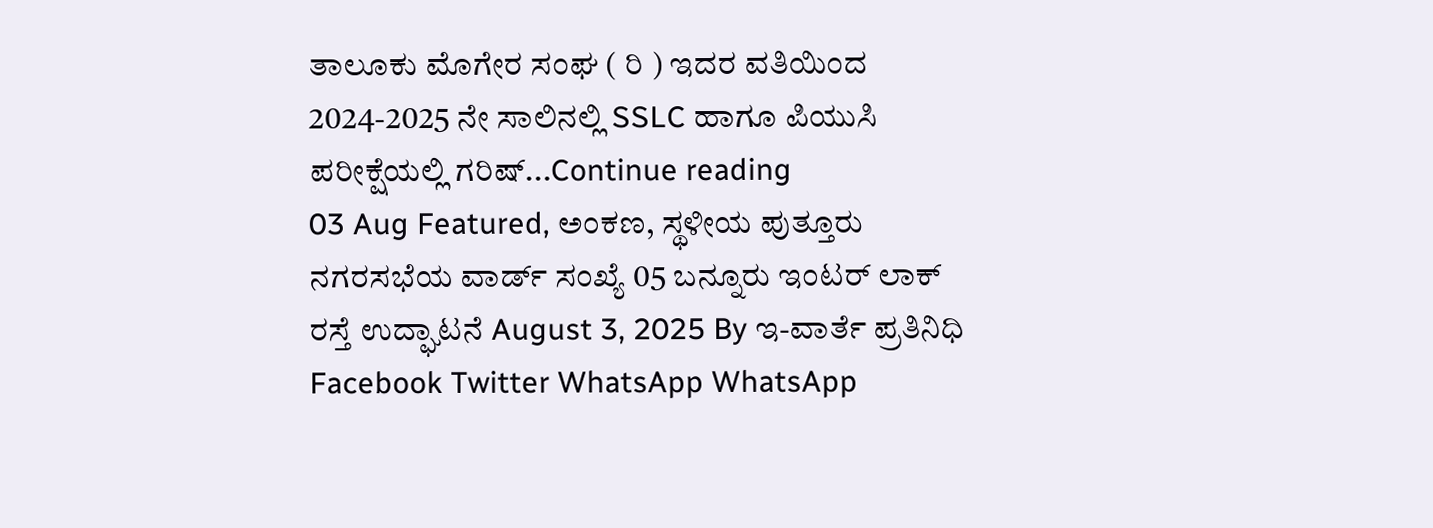ತಾಲೂಕು ಮೊಗೇರ ಸಂಘ ( ರಿ ) ಇದರ ವತಿಯಿಂದ 2024-2025 ನೇ ಸಾಲಿನಲ್ಲಿ SSLC ಹಾಗೂ ಪಿಯುಸಿ ಪರೀಕ್ಷೆಯಲ್ಲಿ ಗರಿಷ್...Continue reading
03 Aug Featured, ಅಂಕಣ, ಸ್ಥಳೀಯ ಪುತ್ತೂರು ನಗರಸಭೆಯ ವಾರ್ಡ್ ಸಂಖ್ಯೆ 05 ಬನ್ನೂರು ಇಂಟರ್ ಲಾಕ್ ರಸ್ತೆ ಉದ್ಘಾಟನೆ August 3, 2025 By ಇ-ವಾರ್ತೆ ಪ್ರತಿನಿಧಿ Facebook Twitter WhatsApp WhatsApp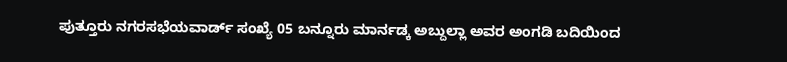ಪುತ್ತೂರು ನಗರಸಭೆಯವಾರ್ಡ್ ಸಂಖ್ಯೆ 05 ಬನ್ನೂರು ಮಾರ್ನಡ್ಕ ಅಬ್ದುಲ್ಲಾ ಅವರ ಅಂಗಡಿ ಬದಿಯಿಂದ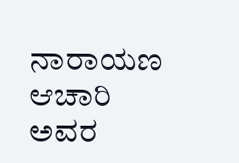ನಾರಾಯಣ ಆಚಾರಿ ಅವರ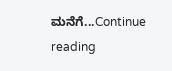ಮನೆಗೆ...Continue reading